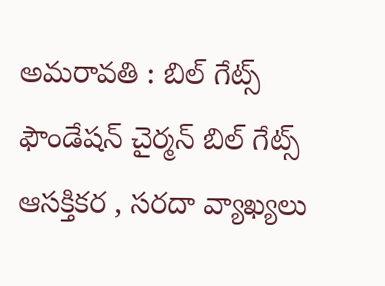అమరావతి : బిల్ గేట్స్ ఫౌండేషన్ చైర్మన్ బిల్ గేట్స్ ఆసక్తికర , సరదా వ్యాఖ్యలు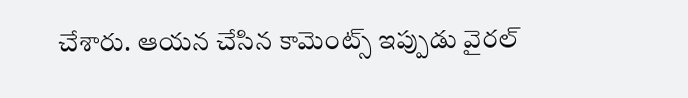చేశారు. ఆయన చేసిన కామెంట్స్ ఇప్పుడు వైరల్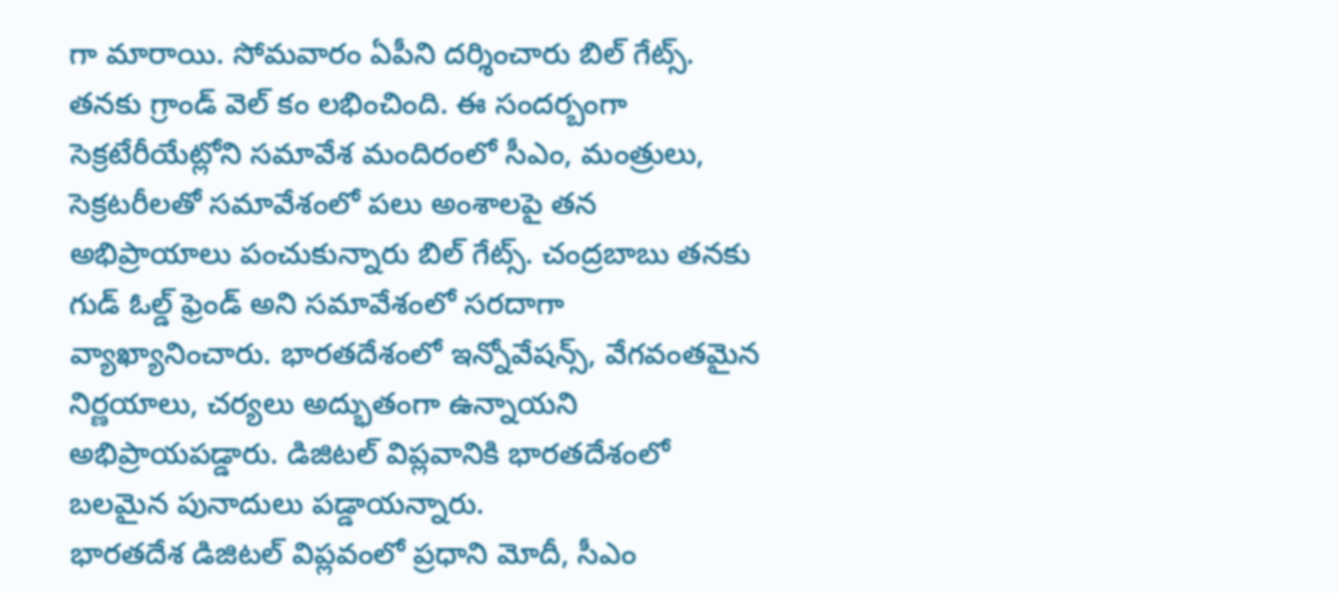గా మారాయి. సోమవారం ఏపీని దర్శించారు బిల్ గేట్స్. తనకు గ్రాండ్ వెల్ కం లభించింది. ఈ సందర్బంగా సెక్రటేరీయేట్లోని సమావేశ మందిరంలో సీఎం, మంత్రులు, సెక్రటరీలతో సమావేశంలో పలు అంశాలపై తన అభిప్రాయాలు పంచుకున్నారు బిల్ గేట్స్. చంద్రబాబు తనకు గుడ్ ఓల్డ్ ఫ్రెండ్ అని సమావేశంలో సరదాగా వ్యాఖ్యానించారు. భారతదేశంలో ఇన్నోవేషన్స్, వేగవంతమైన నిర్ణయాలు, చర్యలు అద్భుతంగా ఉన్నాయని అభిప్రాయపడ్డారు. డిజిటల్ విప్లవానికి భారతదేశంలో బలమైన పునాదులు పడ్డాయన్నారు.
భారతదేశ డిజిటల్ విప్లవంలో ప్రధాని మోదీ, సీఎం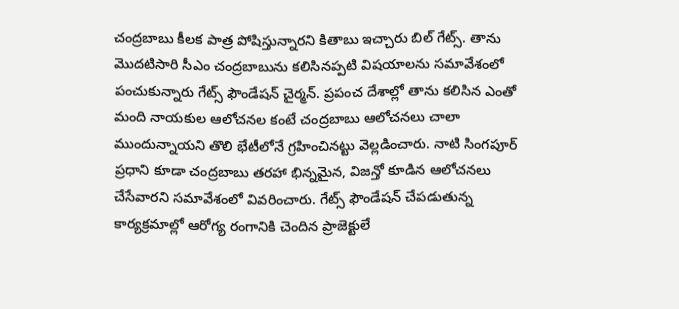చంద్రబాబు కీలక పాత్ర పోషిస్తున్నారని కితాబు ఇచ్చారు బిల్ గేట్స్. తాను మొదటిసారి సీఎం చంద్రబాబును కలిసినప్పటి విషయాలను సమావేశంలో పంచుకున్నారు గేట్స్ ఫౌండేషన్ చైర్మన్. ప్రపంచ దేశాల్లో తాను కలిసిన ఎంతో మంది నాయకుల ఆలోచనల కంటే చంద్రబాబు ఆలోచనలు చాలా ముందున్నాయని తొలి భేటీలోనే గ్రహించినట్టు వెల్లడించారు. నాటి సింగపూర్ ప్రధాని కూడా చంద్రబాబు తరహా భిన్నమైన, విజన్తో కూడిన ఆలోచనలు చేసేవారని సమావేశంలో వివరించారు. గేట్స్ ఫౌండేషన్ చేపడుతున్న కార్యక్రమాల్లో ఆరోగ్య రంగానికి చెందిన ప్రాజెక్టులే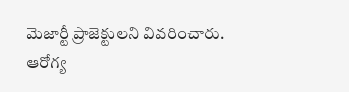మెజార్టీ ప్రాజెక్టులని వివరించారు.
ఆరోగ్య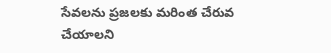సేవలను ప్రజలకు మరింత చేరువ చేయాలని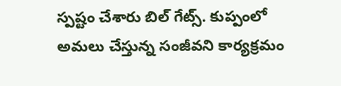స్పష్టం చేశారు బిల్ గేట్స్. కుప్పంలో అమలు చేస్తున్న సంజీవని కార్యక్రమం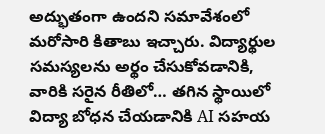అద్భుతంగా ఉందని సమావేశంలో మరోసారి కితాబు ఇచ్చారు. విద్యార్థుల సమస్యలను అర్థం చేసుకోవడానికి, వారికి సరైన రీతిలో… తగిన స్థాయిలో విద్యా బోధన చేయడానికి AI సహయ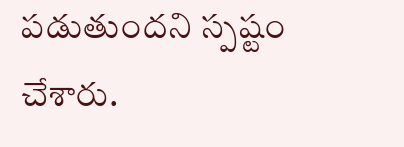పడుతుందని స్పష్టం చేశారు.